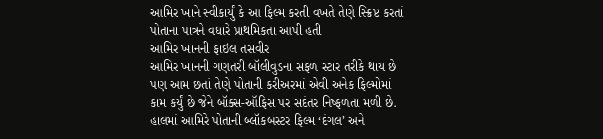આમિર ખાને સ્વીકાર્યું કે આ ફિલ્મ કરતી વખતે તેણે સ્ક્રિપ્ટ કરતાં પોતાના પાત્રને વધારે પ્રાથમિકતા આપી હતી
આમિર ખાનની ફાઇલ તસવીર
આમિર ખાનની ગણતરી બૉલીવુડના સફળ સ્ટાર તરીકે થાય છે પણ આમ છતાં તેણે પોતાની કરીઅરમાં એવી અનેક ફિલ્મોમાં કામ કર્યું છે જેને બૉક્સ-ઑફિસ પર સદંતર નિષ્ફળતા મળી છે. હાલમાં આમિરે પોતાની બ્લૉકબસ્ટર ફિલ્મ ‘દંગલ’ અને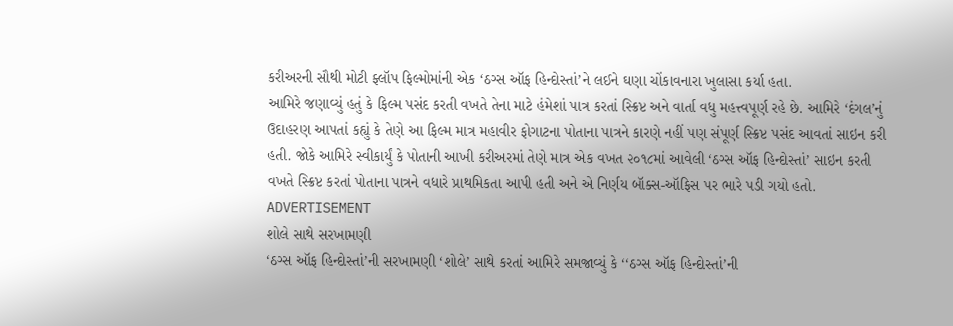કરીઅરની સૌથી મોટી ફ્લૉપ ફિલ્મોમાંની એક ‘ઠગ્સ ઑફ હિન્દોસ્તાં’ને લઈને ઘણા ચોંકાવનારા ખુલાસા કર્યા હતા.
આમિરે જણાવ્યું હતું કે ફિલ્મ પસંદ કરતી વખતે તેના માટે હંમેશાં પાત્ર કરતાં સ્ક્રિપ્ટ અને વાર્તા વધુ મહત્ત્વપૂર્ણ રહે છે. આમિરે ‘દંગલ’નું ઉદાહરણ આપતાં કહ્યું કે તેણે આ ફિલ્મ માત્ર મહાવીર ફોગાટના પોતાના પાત્રને કારણે નહીં પણ સંપૂર્ણ સ્ક્રિપ્ટ પસંદ આવતાં સાઇન કરી હતી. જોકે આમિરે સ્વીકાર્યું કે પોતાની આખી કરીઅરમાં તેણે માત્ર એક વખત ૨૦૧૮માં આવેલી ‘ઠગ્સ ઑફ હિન્દોસ્તાં’ સાઇન કરતી વખતે સ્ક્રિપ્ટ કરતાં પોતાના પાત્રને વધારે પ્રાથમિકતા આપી હતી અને એ નિર્ણય બૉક્સ-ઑફિસ પર ભારે પડી ગયો હતો.
ADVERTISEMENT
શોલે સાથે સરખામણી
‘ઠગ્સ ઑફ હિન્દોસ્તાં’ની સરખામણી ‘શોલે’ સાથે કરતાં આમિરે સમજાવ્યું કે ‘‘ઠગ્સ ઑફ હિન્દોસ્તાં’ની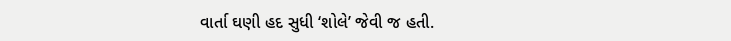વાર્તા ઘણી હદ સુધી ‘શોલે’ જેવી જ હતી.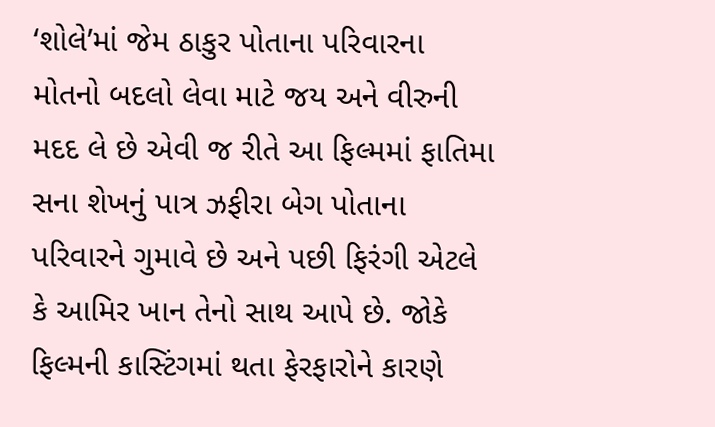‘શોલે’માં જેમ ઠાકુર પોતાના પરિવારના મોતનો બદલો લેવા માટે જય અને વીરુની મદદ લે છે એવી જ રીતે આ ફિલ્મમાં ફાતિમા સના શેખનું પાત્ર ઝફીરા બેગ પોતાના પરિવારને ગુમાવે છે અને પછી ફિરંગી એટલે કે આમિર ખાન તેનો સાથ આપે છે. જોકે ફિલ્મની કાસ્ટિંગમાં થતા ફેરફારોને કારણે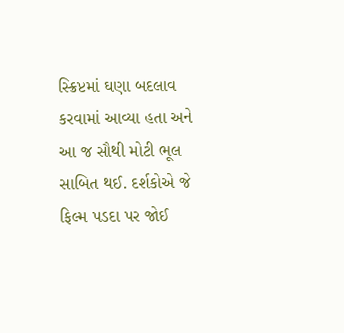સ્ક્રિપ્ટમાં ઘણા બદલાવ કરવામાં આવ્યા હતા અને આ જ સૌથી મોટી ભૂલ સાબિત થઈ. દર્શકોએ જે ફિલ્મ પડદા પર જોઈ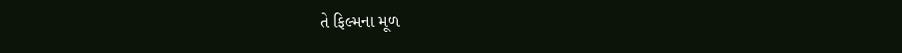તે ફિલ્મના મૂળ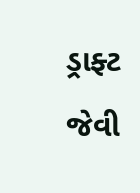ડ્રાફ્ટ જેવી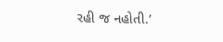રહી જ નહોતી.’